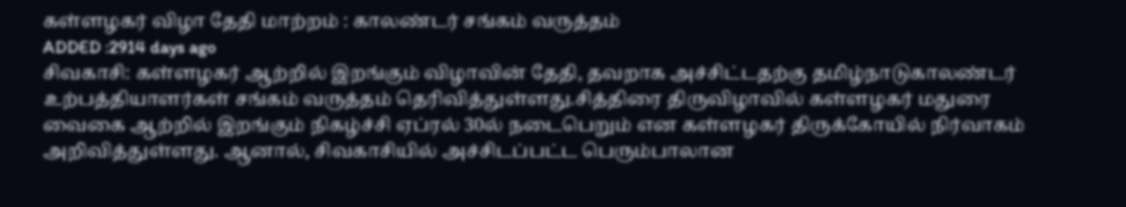கள்ளழகர் விழா தேதி மாற்றம் : காலண்டர் சங்கம் வருத்தம்
ADDED :2914 days ago
சிவகாசி: கள்ளழகர் ஆற்றில் இறங்கும் விழாவின் தேதி, தவறாக அச்சிட்டதற்கு தமிழ்நாடுகாலண்டர் உற்பத்தியாளர்கள் சங்கம் வருத்தம் தெரிவித்துள்ளது.சித்திரை திருவிழாவில் கள்ளழகர் மதுரை வைகை ஆற்றில் இறங்கும் நிகழ்ச்சி ஏப்ரல் 30ல் நடைபெறும் என கள்ளழகர் திருக்கோயில் நிர்வாகம் அறிவித்துள்ளது. ஆனால், சிவகாசியில் அச்சிடப்பட்ட பெரும்பாலான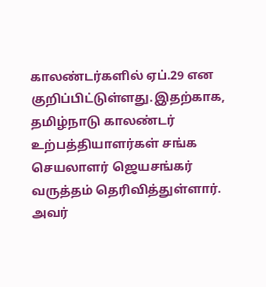காலண்டர்களில் ஏப்.29 என குறிப்பிட்டுள்ளது.இதற்காக, தமிழ்நாடு காலண்டர் உற்பத்தியாளர்கள் சங்க செயலாளர் ஜெயசங்கர் வருத்தம் தெரிவித்துள்ளார். அவர்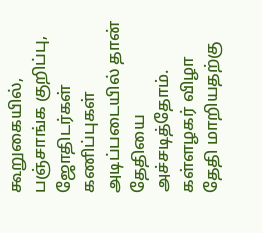கூறுகையில், பஞ்சாங்க குறிப்பு, ஜோதிடர்கள் கணிப்புகள் அடிப்படையில் தான் தேதியை அச்சடித்தோம். கள்ளழகர் விழா தேதி மாறியதற்கு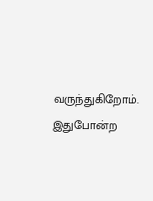வருந்துகிறோம். இதுபோன்ற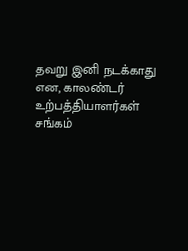தவறு இனி நடக்காது என, காலண்டர் உற்பத்தியாளர்கள் சங்கம்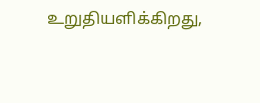உறுதியளிக்கிறது,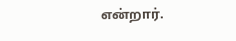என்றார்.